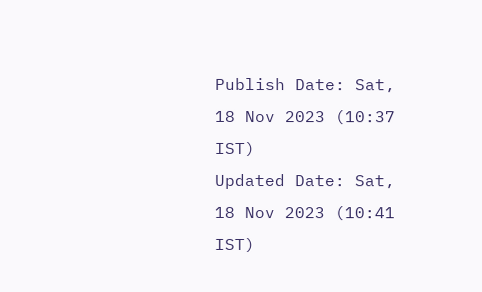Publish Date: Sat, 18 Nov 2023 (10:37 IST)
Updated Date: Sat, 18 Nov 2023 (10:41 IST)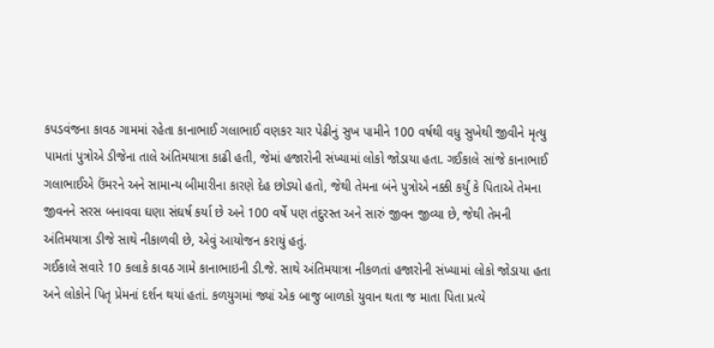કપડવંજના કાવઠ ગામમાં રહેતા કાનાભાઈ ગલાભાઈ વણકર ચાર પેઢીનું સુખ પામીને 100 વર્ષથી વધુ સુખેથી જીવીને મૃત્યુ પામતાં પુત્રોએ ડીજેના તાલે અંતિમયાત્રા કાઢી હતી, જેમાં હજારોની સંખ્યામાં લોકો જોડાયા હતા. ગઈકાલે સાંજે કાનાભાઈ ગલાભાઈએ ઉંમરને અને સામાન્ય બીમારીના કારણે દેહ છોડ્યો હતો, જેથી તેમના બંને પુત્રોએ નક્કી કર્યું કે પિતાએ તેમના જીવનને સરસ બનાવવા ઘણા સંઘર્ષ કર્યા છે અને 100 વર્ષે પણ તંદુરસ્ત અને સારું જીવન જીવ્યા છે, જેથી તેમની અંતિમયાત્રા ડીજે સાથે નીકાળવી છે, એવું આયોજન કરાયું હતું.
ગઈકાલે સવારે 10 કલાકે કાવઠ ગામે કાનાભાઇની ડી.જે. સાથે અંતિમયાત્રા નીકળતાં હજારોની સંખ્યામાં લોકો જોડાયા હતા અને લોકોને પિતૃ પ્રેમનાં દર્શન થયાં હતાં. કળયુગમાં જ્યાં એક બાજુ બાળકો યુવાન થતા જ માતા પિતા પ્રત્યે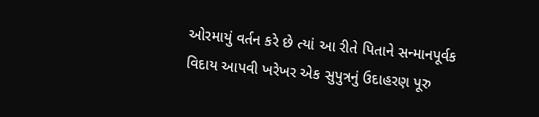ઓરમાયું વર્તન કરે છે ત્યાં આ રીતે પિતાને સન્માનપૂર્વક વિદાય આપવી ખરેખર એક સુપુત્રનું ઉદાહરણ પૂરુ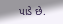પાડે છે.